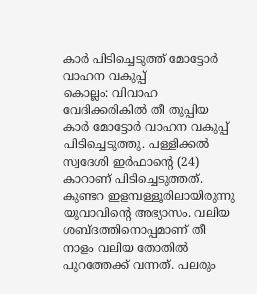കാർ പിടിച്ചെടുത്ത് മോട്ടോർ വാഹന വകുപ്പ്
കൊല്ലം: വിവാഹ വേദിക്കരികിൽ തീ തുപ്പിയ കാർ മോട്ടോർ വാഹന വകുപ്പ് പിടിച്ചെടുത്തു. പള്ളിക്കൽ സ്വദേശി ഇർഫാന്റെ (24) കാറാണ് പിടിച്ചെടുത്തത്. കുണ്ടറ ഇളമ്പള്ളൂരിലായിരുന്നു യുവാവിന്റെ അഭ്യാസം. വലിയ ശബ്ദത്തിനൊപ്പമാണ് തീ നാളം വലിയ തോതിൽ പുറത്തേക്ക് വന്നത്. പലരും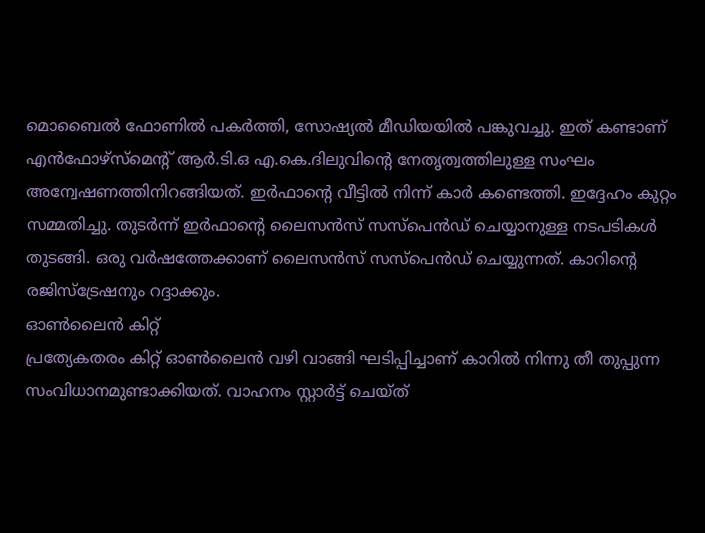മൊബൈൽ ഫോണിൽ പകർത്തി, സോഷ്യൽ മീഡിയയിൽ പങ്കുവച്ചു. ഇത് കണ്ടാണ് എൻഫോഴ്സ്മെന്റ് ആർ.ടി.ഒ എ.കെ.ദിലുവിന്റെ നേതൃത്വത്തിലുള്ള സംഘം അന്വേഷണത്തിനിറങ്ങിയത്. ഇർഫാന്റെ വീട്ടിൽ നിന്ന് കാർ കണ്ടെത്തി. ഇദ്ദേഹം കുറ്റം സമ്മതിച്ചു. തുടർന്ന് ഇർഫാന്റെ ലൈസൻസ് സസ്പെൻഡ് ചെയ്യാനുള്ള നടപടികൾ തുടങ്ങി. ഒരു വർഷത്തേക്കാണ് ലൈസൻസ് സസ്പെൻഡ് ചെയ്യുന്നത്. കാറിന്റെ രജിസ്ട്രേഷനും റദ്ദാക്കും.
ഓൺലൈൻ കിറ്റ്
പ്രത്യേകതരം കിറ്റ് ഓൺലൈൻ വഴി വാങ്ങി ഘടിപ്പിച്ചാണ് കാറിൽ നിന്നു തീ തുപ്പുന്ന സംവിധാനമുണ്ടാക്കിയത്. വാഹനം സ്റ്റാർട്ട് ചെയ്ത്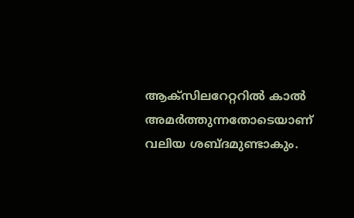ആക്സിലറേറ്ററിൽ കാൽ അമർത്തുന്നതോടെയാണ് വലിയ ശബ്ദമുണ്ടാകും.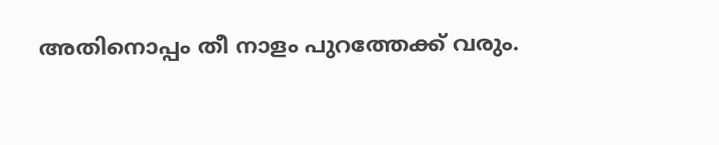അതിനൊപ്പം തീ നാളം പുറത്തേക്ക് വരും.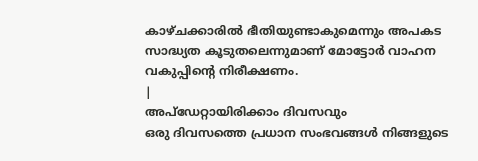കാഴ്ചക്കാരിൽ ഭീതിയുണ്ടാകുമെന്നും അപകട സാദ്ധ്യത കൂടുതലെന്നുമാണ് മോട്ടോർ വാഹന വകുപ്പിന്റെ നിരീക്ഷണം.
|
അപ്ഡേറ്റായിരിക്കാം ദിവസവും
ഒരു ദിവസത്തെ പ്രധാന സംഭവങ്ങൾ നിങ്ങളുടെ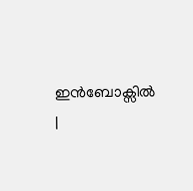ഇൻബോക്സിൽ |